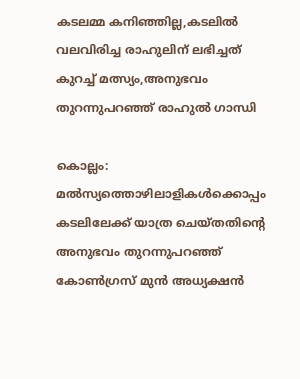കടലമ്മ കനിഞ്ഞില്ല,കടലില്‍ വലവിരിച്ച രാഹുലിന് ലഭിച്ചത് കുറച്ച് മത്സ്യം,അനുഭവം തുറന്നുപറഞ്ഞ് രാഹുല്‍ ഗാന്ധി

കൊല്ലം: മല്‍സ്യത്തൊഴിലാളികള്‍ക്കൊപ്പം കടലിലേക്ക് യാത്ര ചെയ്തതിന്റെ അനുഭവം തുറന്നുപറഞ്ഞ് കോണ്‍ഗ്രസ് മുന്‍ അധ്യക്ഷന്‍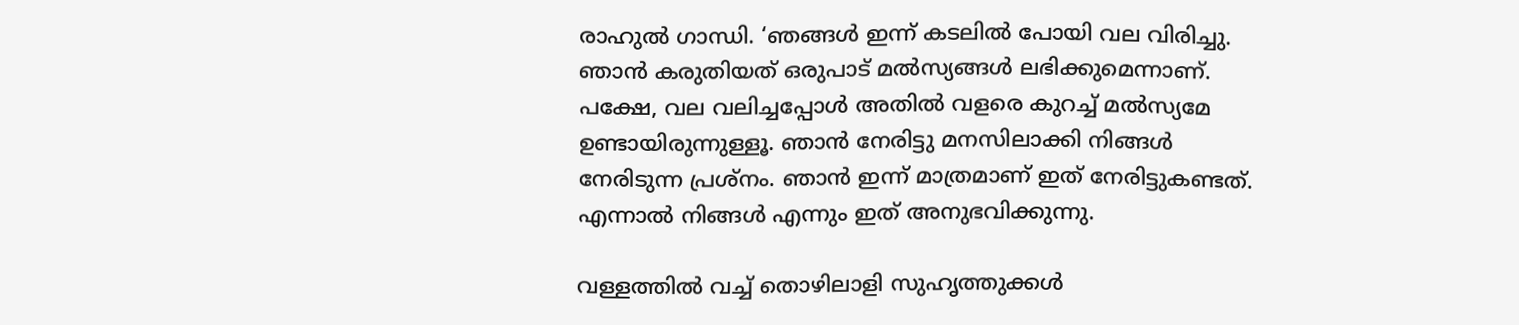രാഹുല്‍ ഗാന്ധി. ‘ഞങ്ങള്‍ ഇന്ന് കടലില്‍ പോയി വല വിരിച്ചു. ഞാന്‍ കരുതിയത് ഒരുപാട് മല്‍സ്യങ്ങള്‍ ലഭിക്കുമെന്നാണ്. പക്ഷേ, വല വലിച്ചപ്പോള്‍ അതില്‍ വളരെ കുറച്ച് മല്‍സ്യമേ ഉണ്ടായിരുന്നുള്ളൂ. ഞാന്‍ നേരിട്ടു മനസിലാക്കി നിങ്ങള്‍ നേരിടുന്ന പ്രശ്‌നം. ഞാന്‍ ഇന്ന് മാത്രമാണ് ഇത് നേരിട്ടുകണ്ടത്. എന്നാല്‍ നിങ്ങള്‍ എന്നും ഇത് അനുഭവിക്കുന്നു.

വള്ളത്തില്‍ വച്ച് തൊഴിലാളി സുഹൃത്തുക്കള്‍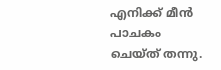എനിക്ക് മീന്‍ പാചകം ചെയ്ത് തന്നു.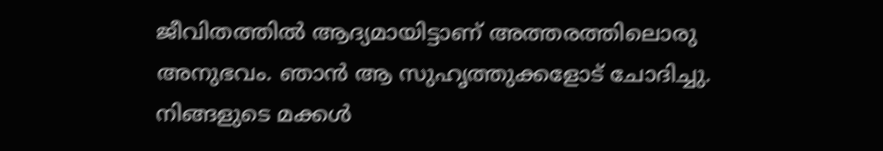ജീവിതത്തില്‍ ആദ്യമായിട്ടാണ് അത്തരത്തിലൊരു അനുഭവം. ഞാന്‍ ആ സുഹൃത്തുക്കളോട് ചോദിച്ചു. നിങ്ങളുടെ മക്കള്‍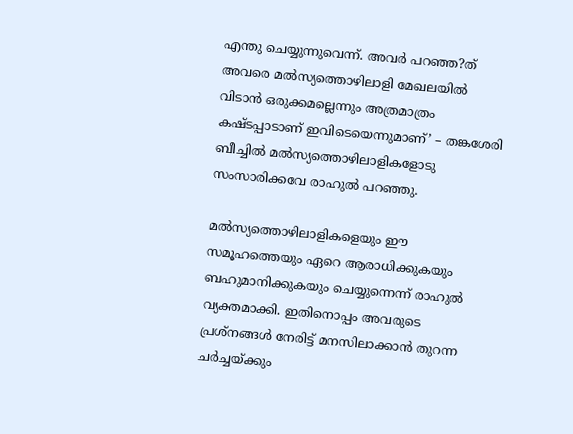എന്തു ചെയ്യുന്നുവെന്ന്. അവര്‍ പറഞ്ഞ?ത് അവരെ മല്‍സ്യത്തൊഴിലാളി മേഖലയില്‍ വിടാന്‍ ഒരുക്കമല്ലെന്നും അത്രമാത്രം കഷ്ടപ്പാടാണ് ഇവിടെയെന്നുമാണ്’ – തങ്കശേരി ബീച്ചില്‍ മല്‍സ്യത്തൊഴിലാളികളോടു സംസാരിക്കവേ രാഹുല്‍ പറഞ്ഞു.

മല്‍സ്യത്തൊഴിലാളികളെയും ഈ സമൂഹത്തെയും ഏറെ ആരാധിക്കുകയും ബഹുമാനിക്കുകയും ചെയ്യുന്നെന്ന് രാഹുല്‍ വ്യക്തമാക്കി. ഇതിനൊപ്പം അവരുടെ പ്രശ്‌നങ്ങള്‍ നേരിട്ട് മനസിലാക്കാന്‍ തുറന്ന ചര്‍ച്ചയ്ക്കും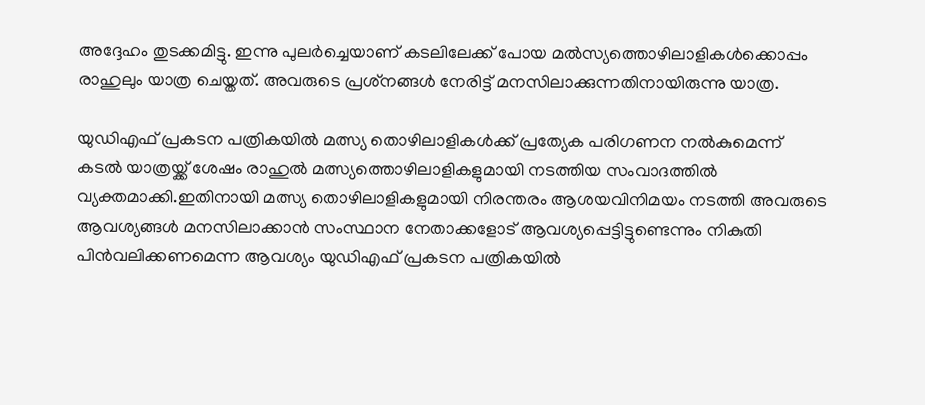അദ്ദേഹം തുടക്കമിട്ടു. ഇന്നു പുലര്‍ച്ചെയാണ് കടലിലേക്ക് പോയ മല്‍സ്യത്തൊഴിലാളികള്‍ക്കൊപ്പം രാഹുലും യാത്ര ചെയ്തത്. അവരുടെ പ്രശ്‌നങ്ങള്‍ നേരിട്ട് മനസിലാക്കുന്നതിനായിരുന്നു യാത്ര.

യുഡിഎഫ് പ്രകടന പത്രികയില്‍ മത്സ്യ തൊഴിലാളികള്‍ക്ക് പ്രത്യേക പരിഗണന നല്‍കുമെന്ന് കടല്‍ യാത്രയ്ക്ക് ശേഷം രാഹുല്‍ മത്സ്യത്തൊഴിലാളികളുമായി നടത്തിയ സംവാദത്തില്‍ വ്യക്തമാക്കി.ഇതിനായി മത്സ്യ തൊഴിലാളികളുമായി നിരന്തരം ആശയവിനിമയം നടത്തി അവരുടെ ആവശ്യങ്ങള്‍ മനസിലാക്കാന്‍ സംസ്ഥാന നേതാക്കളോട് ആവശ്യപ്പെട്ടിട്ടുണ്ടെന്നും നികുതി പിന്‍വലിക്കണമെന്ന ആവശ്യം യുഡിഎഫ് പ്രകടന പത്രികയില്‍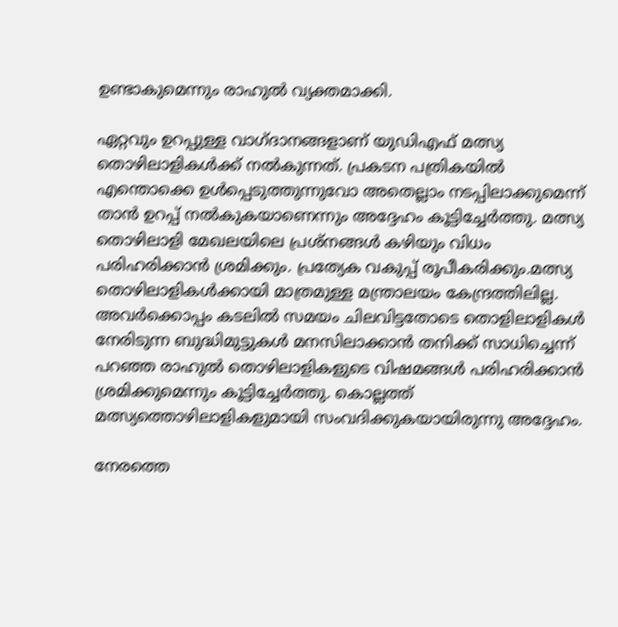ഉണ്ടാകുമെന്നും രാഹുല്‍ വ്യക്തമാക്കി.

ഏറ്റവും ഉറപ്പുള്ള വാഗ്ദാനങ്ങളാണ് യുഡിഎഫ് മത്സ്യ തൊഴിലാളികള്‍ക്ക് നല്‍കുന്നത്. പ്രകടന പത്രികയില്‍ എന്തൊക്കെ ഉള്‍പ്പെടുത്തുന്നുവോ അതെല്ലാം നടപ്പിലാക്കുമെന്ന് താന്‍ ഉറപ്പ് നല്‍കുകയാണെന്നും അദ്ദേഹം കൂട്ടിച്ചേര്‍ത്തു. മത്സ്യ തൊഴിലാളി മേഖലയിലെ പ്രശ്‌നങ്ങള്‍ കഴിയും വിധം പരിഹരിക്കാന്‍ ശ്രമിക്കും. പ്രത്യേക വകുപ്പ് രൂപീകരിക്കും.മത്സ്യ തൊഴിലാളികള്‍ക്കായി മാത്രമുള്ള മന്ത്രാലയം കേന്ദ്രത്തിലില്ല. അവര്‍ക്കൊപ്പം കടലില്‍ സമയം ചിലവിട്ടതോടെ തൊളിലാളികള്‍ നേരിടുന്ന ബുദ്ധിമുട്ടുകള്‍ മനസിലാക്കാന്‍ തനിക്ക് സാധിച്ചെന്ന് പറഞ്ഞ രാഹുല്‍ തൊഴിലാളികളുടെ വിഷമങ്ങള്‍ പരിഹരിക്കാന്‍ ശ്രമിക്കുമെന്നും കൂട്ടിച്ചേര്‍ത്തു. കൊല്ലത്ത് മത്സ്യത്തൊഴിലാളികളുമായി സംവദിക്കുകയായിരുന്നു അദ്ദേഹം.

നേരത്തെ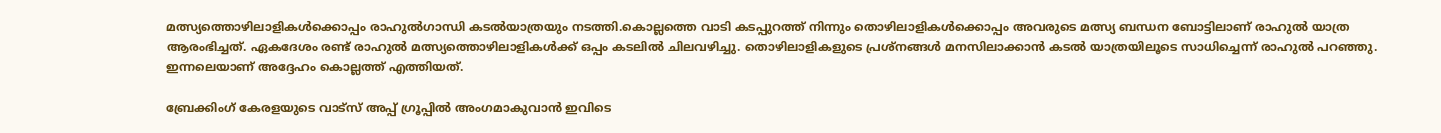മത്സ്യത്തൊഴിലാളികള്‍ക്കൊപ്പം രാഹുല്‍ഗാന്ധി കടല്‍യാത്രയും നടത്തി.കൊല്ലത്തെ വാടി കടപ്പുറത്ത് നിന്നും തൊഴിലാളികള്‍ക്കൊപ്പം അവരുടെ മത്സ്യ ബന്ധന ബോട്ടിലാണ് രാഹുല്‍ യാത്ര ആരംഭിച്ചത്. ഏകദേശം രണ്ട് രാഹുല്‍ മത്സ്യത്തൊഴിലാളികള്‍ക്ക് ഒപ്പം കടലില്‍ ചിലവഴിച്ചു. തൊഴിലാളികളുടെ പ്രശ്‌നങ്ങള്‍ മനസിലാക്കാന്‍ കടല്‍ യാത്രയിലൂടെ സാധിച്ചെന്ന് രാഹുല്‍ പറഞ്ഞു. ഇന്നലെയാണ് അദ്ദേഹം കൊല്ലത്ത് എത്തിയത്.

ബ്രേക്കിംഗ് കേരളയുടെ വാട്സ് അപ്പ് ഗ്രൂപ്പിൽ അംഗമാകുവാൻ ഇവിടെ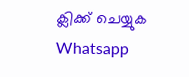ക്ലിക്ക് ചെയ്യുക Whatsapp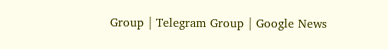Group | Telegram Group | Google News